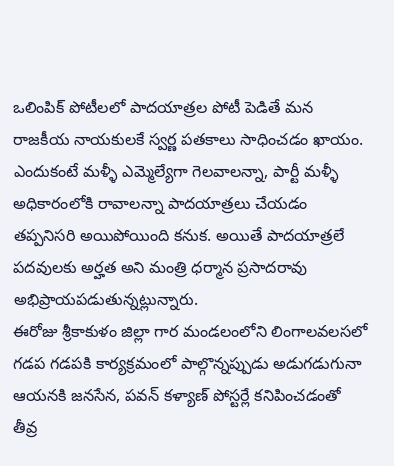ఒలింపిక్ పోటీలలో పాదయాత్రల పోటీ పెడితే మన రాజకీయ నాయకులకే స్వర్ణ పతకాలు సాధించడం ఖాయం. ఎందుకంటే మళ్ళీ ఎమ్మెల్యేగా గెలవాలన్నా, పార్టీ మళ్ళీ అధికారంలోకి రావాలన్నా పాదయాత్రలు చేయడం తప్పనిసరి అయిపోయింది కనుక. అయితే పాదయాత్రలే పదవులకు అర్హత అని మంత్రి ధర్మాన ప్రసాదరావు అభిప్రాయపడుతున్నట్లున్నారు.
ఈరోజు శ్రీకాకుళం జిల్లా గార మండలంలోని లింగాలవలసలో గడప గడపకి కార్యక్రమంలో పాల్గొన్నప్పుడు అడుగడుగునా ఆయనకి జనసేన, పవన్ కళ్యాణ్ పోస్టర్లే కనిపించడంతో తీవ్ర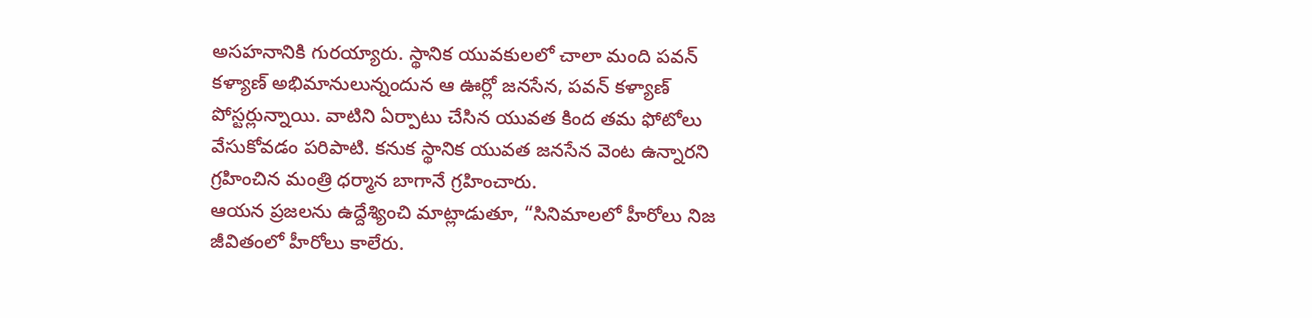అసహనానికి గురయ్యారు. స్థానిక యువకులలో చాలా మంది పవన్ కళ్యాణ్ అభిమానులున్నందున ఆ ఊర్లో జనసేన, పవన్ కళ్యాణ్ పోస్టర్లున్నాయి. వాటిని ఏర్పాటు చేసిన యువత కింద తమ ఫోటోలు వేసుకోవడం పరిపాటి. కనుక స్థానిక యువత జనసేన వెంట ఉన్నారని గ్రహించిన మంత్రి ధర్మాన బాగానే గ్రహించారు.
ఆయన ప్రజలను ఉద్దేశ్యించి మాట్లాడుతూ, “సినిమాలలో హీరోలు నిజ జీవితంలో హీరోలు కాలేరు.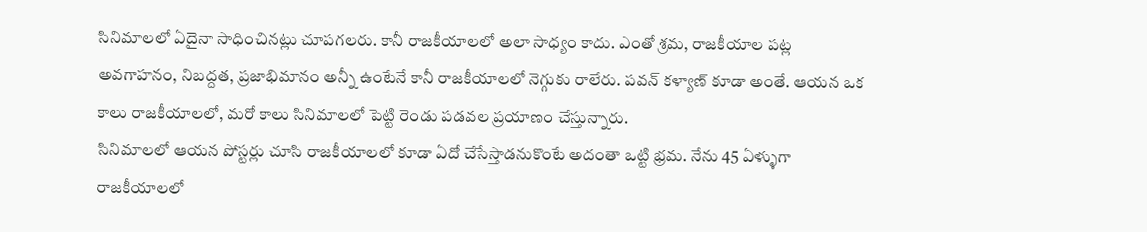సినిమాలలో ఏదైనా సాధించినట్లు చూపగలరు. కానీ రాజకీయాలలో అలా సాధ్యం కాదు. ఎంతో శ్రమ, రాజకీయాల పట్ల అవగాహనం, నిబద్దత, ప్రజాభిమానం అన్నీ ఉంటేనే కానీ రాజకీయాలలో నెగ్గుకు రాలేరు. పవన్ కళ్యాణ్ కూడా అంతే. ఆయన ఒక కాలు రాజకీయాలలో, మరో కాలు సినిమాలలో పెట్టి రెండు పడవల ప్రయాణం చేస్తున్నారు.
సినిమాలలో ఆయన పోస్టర్లు చూసి రాజకీయాలలో కూడా ఏదో చేసేస్తాడనుకొంటే అదంతా ఒట్టి భ్రమ. నేను 45 ఏళ్ళుగా రాజకీయాలలో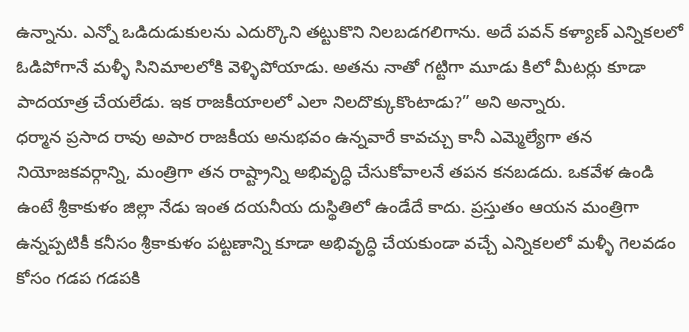ఉన్నాను. ఎన్నో ఒడిదుడుకులను ఎదుర్కొని తట్టుకొని నిలబడగలిగాను. అదే పవన్ కళ్యాణ్ ఎన్నికలలో ఓడిపోగానే మళ్ళీ సినిమాలలోకి వెళ్ళిపోయాడు. అతను నాతో గట్టిగా మూడు కిలో మీటర్లు కూడా పాదయాత్ర చేయలేడు. ఇక రాజకీయాలలో ఎలా నిలదొక్కుకొంటాడు?” అని అన్నారు.
ధర్మాన ప్రసాద రావు అపార రాజకీయ అనుభవం ఉన్నవారే కావచ్చు కానీ ఎమ్మెల్యేగా తన నియోజకవర్గాన్ని, మంత్రిగా తన రాష్ట్రాన్ని అభివృద్ధి చేసుకోవాలనే తపన కనబడదు. ఒకవేళ ఉండి ఉంటే శ్రీకాకుళం జిల్లా నేడు ఇంత దయనీయ దుస్థితిలో ఉండేదే కాదు. ప్రస్తుతం ఆయన మంత్రిగా ఉన్నప్పటికీ కనీసం శ్రీకాకుళం పట్టణాన్ని కూడా అభివృద్ధి చేయకుండా వచ్చే ఎన్నికలలో మళ్ళీ గెలవడం కోసం గడప గడపకి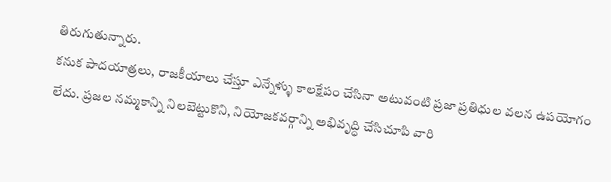తిరుగుతున్నారు.
కనుక పాదయాత్రలు, రాజకీయాలు చేస్తూ ఎన్నేళ్ళు కాలక్షేపం చేసినా అటువంటి ప్రజా ప్రతిధుల వలన ఉపయోగం లేదు. ప్రజల నమ్మకాన్ని నిలబెట్టుకొని, నియోజకవర్గాన్ని అభివృద్ధి చేసిచూపి వారి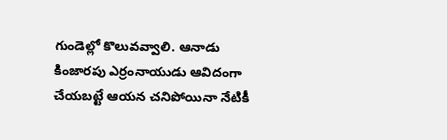గుండెల్లో కొలువవ్వాలి. ఆనాడు కింజారపు ఎర్రంనాయుడు ఆవిదంగా చేయబట్టే ఆయన చనిపోయినా నేటికీ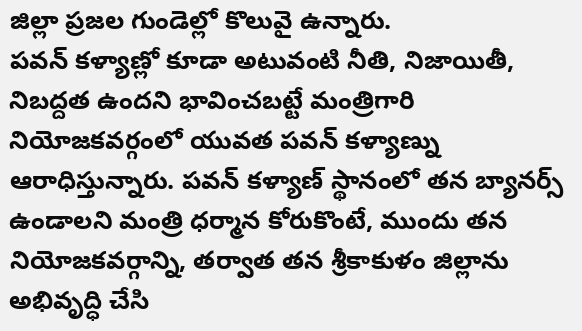జిల్లా ప్రజల గుండెల్లో కొలువై ఉన్నారు.
పవన్ కళ్యాణ్లో కూడా అటువంటి నీతి, నిజాయితీ, నిబద్దత ఉందని భావించబట్టే మంత్రిగారి నియోజకవర్గంలో యువత పవన్ కళ్యాణ్ను ఆరాధిస్తున్నారు. పవన్ కళ్యాణ్ స్థానంలో తన బ్యానర్స్ ఉండాలని మంత్రి ధర్మాన కోరుకొంటే, ముందు తన నియోజకవర్గాన్ని, తర్వాత తన శ్రీకాకుళం జిల్లాను అభివృద్ధి చేసి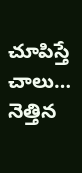చూపిస్తే చాలు… నెత్తిన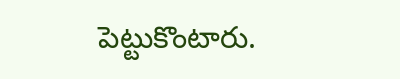పెట్టుకొంటారు.